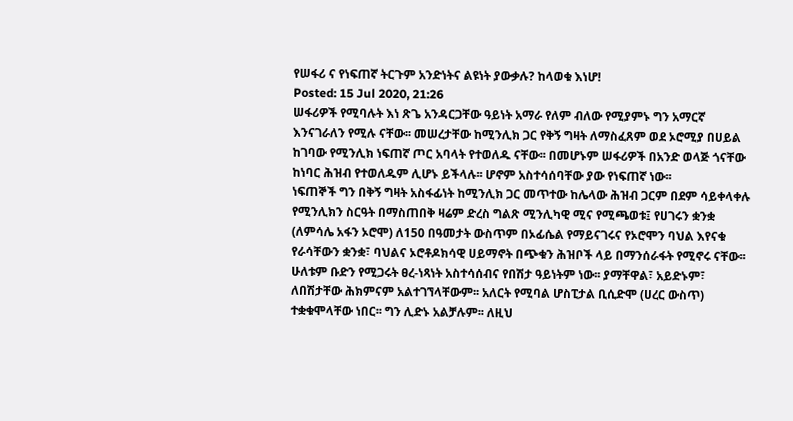የሠፋሪ ና የነፍጠኛ ትርጉም አንድነትና ልዩነት ያውቃሉ? ከላወቁ እነሆ!
Posted: 15 Jul 2020, 21:26
ሠፋሪዎች የሚባሉት እነ ጽጌ አንዳርጋቸው ዓይነት አማራ የለም ብለው የሚያምኑ ግን አማርኛ እንናገራለን የሚሉ ናቸው፡፡ መሠረታቸው ከሚንሊክ ጋር የቅኝ ግዛት ለማስፈጸም ወደ ኦሮሚያ በሀይል ከገባው የሚንሊክ ነፍጠኛ ጦር አባላት የተወለዱ ናቸው፡፡ በመሆኑም ሠፋሪዎች በአንድ ወላጅ ጎናቸው ከነባር ሕዝብ የተወለዱም ሊሆኑ ይችላሉ፡፡ ሆኖም አስተሳሰባቸው ያው የነፍጠኛ ነው፡፡
ነፍጠኞች ግን በቅኝ ግዛት አስፋፊነት ከሚንሊክ ጋር መጥተው ከሌላው ሕዝብ ጋርም በደም ሳይቀላቀሉ የሚንሊክን ስርዓት በማስጠበቅ ዛሬም ድረስ ግልጽ ሚንሊካዊ ሚና የሚጫወቱ፤ የሀገሩን ቋንቋ (ለምሳሌ አፋን ኦሮሞ) ለ150 በዓመታት ውስጥም በኦፊሴል የማይናገሩና የኦሮሞን ባህል እየናቁ የራሳቸውን ቋንቋ፣ ባህልና ኦሮቶዶክሳዊ ሀይማኖት በጭቁን ሕዝቦች ላይ በማንሰራፋት የሚኖሩ ናቸው፡፡
ሁለቱም ቡድን የሚጋሩት ፀረ-ነጻነት አስተሳሰብና የበሽታ ዓይነትም ነው፡፡ ያማቸዋል፣ አይድኑም፣ ለበሽታቸው ሕክምናም አልተገኘላቸውም፡፡ አለርት የሚባል ሆስፒታል ቢሲድሞ (ሀረር ውስጥ) ተቋቁሞላቸው ነበር፡፡ ግን ሊድኑ አልቻሉም፡፡ ለዚህ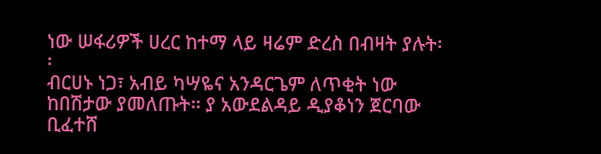ነው ሠፋሪዎች ሀረር ከተማ ላይ ዛሬም ድረስ በብዛት ያሉት፡፡
ብርሀኑ ነጋ፣ አብይ ካሣዬና አንዳርጌም ለጥቂት ነው ከበሽታው ያመለጡት፡፡ ያ አውደልዳይ ዲያቆነን ጀርባው ቢፈተሸ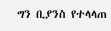ግን ቢያንስ የተላላጠ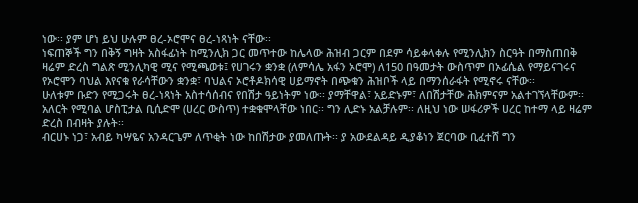ነው፡፡ ያም ሆነ ይህ ሁሉም ፀረ-ኦሮሞና ፀረ-ነጻነት ናቸው፡፡
ነፍጠኞች ግን በቅኝ ግዛት አስፋፊነት ከሚንሊክ ጋር መጥተው ከሌላው ሕዝብ ጋርም በደም ሳይቀላቀሉ የሚንሊክን ስርዓት በማስጠበቅ ዛሬም ድረስ ግልጽ ሚንሊካዊ ሚና የሚጫወቱ፤ የሀገሩን ቋንቋ (ለምሳሌ አፋን ኦሮሞ) ለ150 በዓመታት ውስጥም በኦፊሴል የማይናገሩና የኦሮሞን ባህል እየናቁ የራሳቸውን ቋንቋ፣ ባህልና ኦሮቶዶክሳዊ ሀይማኖት በጭቁን ሕዝቦች ላይ በማንሰራፋት የሚኖሩ ናቸው፡፡
ሁለቱም ቡድን የሚጋሩት ፀረ-ነጻነት አስተሳሰብና የበሽታ ዓይነትም ነው፡፡ ያማቸዋል፣ አይድኑም፣ ለበሽታቸው ሕክምናም አልተገኘላቸውም፡፡ አለርት የሚባል ሆስፒታል ቢሲድሞ (ሀረር ውስጥ) ተቋቁሞላቸው ነበር፡፡ ግን ሊድኑ አልቻሉም፡፡ ለዚህ ነው ሠፋሪዎች ሀረር ከተማ ላይ ዛሬም ድረስ በብዛት ያሉት፡፡
ብርሀኑ ነጋ፣ አብይ ካሣዬና አንዳርጌም ለጥቂት ነው ከበሽታው ያመለጡት፡፡ ያ አውደልዳይ ዲያቆነን ጀርባው ቢፈተሸ ግን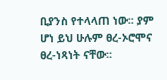ቢያንስ የተላላጠ ነው፡፡ ያም ሆነ ይህ ሁሉም ፀረ-ኦሮሞና ፀረ-ነጻነት ናቸው፡፡